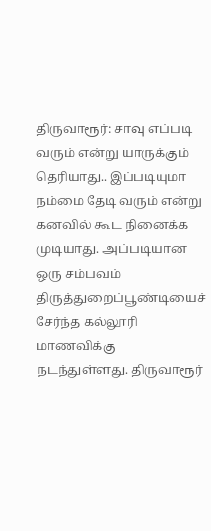திருவாரூர்: சாவு எப்படி வரும் என்று யாருக்கும் தெரியாது.. இப்படியுமா நம்மை தேடி வரும் என்று கனவில் கூட நினைக்க முடியாது. அப்படியான ஒரு சம்பவம் திருத்துறைப்பூண்டியைச் சேர்ந்த கல்லூரி மாணவிக்கு நடந்துள்ளது. திருவாரூர்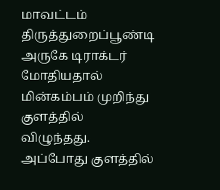மாவட்டம் திருத்துறைப்பூண்டி அருகே டிராக்டர் மோதியதால் மின்கம்பம் முறிந்து குளத்தில் விழுந்தது. அப்போது குளத்தில்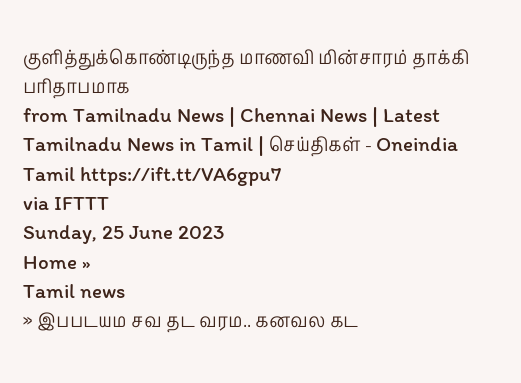குளித்துக்கொண்டிருந்த மாணவி மின்சாரம் தாக்கி பரிதாபமாக
from Tamilnadu News | Chennai News | Latest Tamilnadu News in Tamil | செய்திகள் - Oneindia Tamil https://ift.tt/VA6gpu7
via IFTTT
Sunday, 25 June 2023
Home »
Tamil news
» இபபடயம சவ தட வரம.. கனவல கட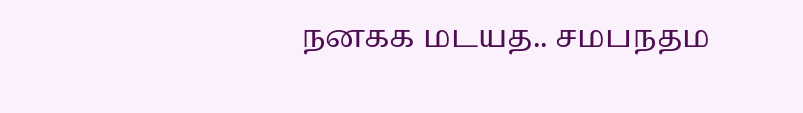நனகக மடயத.. சமபநதம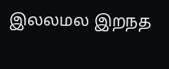இலலமல இறநத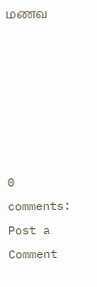மணவ






0 comments:
Post a Comment